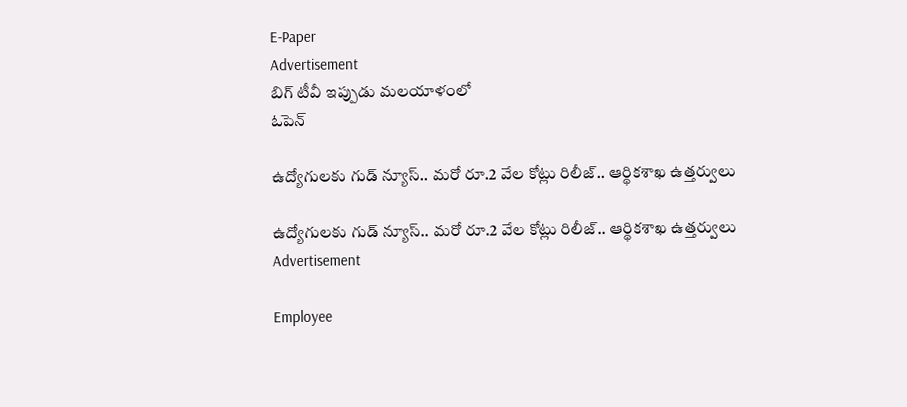E-Paper
Advertisement
బిగ్ టీవీ ఇప్పుడు మలయాళంలో
ఓపెన్

ఉద్యోగులకు గుడ్ న్యూస్.. మరో రూ.2 వేల కోట్లు రిలీజ్.. ఆర్థికశాఖ ఉత్తర్వులు

ఉద్యోగులకు గుడ్ న్యూస్.. మరో రూ.2 వేల కోట్లు రిలీజ్.. ఆర్థికశాఖ ఉత్తర్వులు
Advertisement

Employee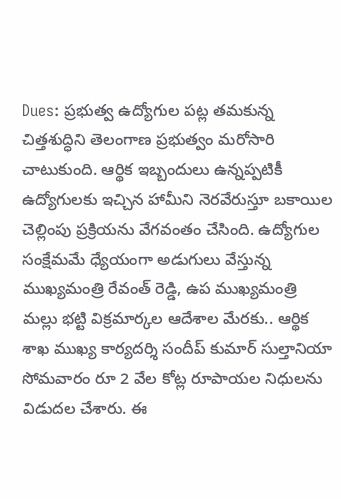Dues: ప్రభుత్వ ఉద్యోగుల పట్ల తమకున్న చిత్తశుద్ధిని తెలంగాణ ప్రభుత్వం మరోసారి చాటుకుంది. ఆర్థిక ఇబ్బందులు ఉన్నప్పటికీ ఉద్యోగులకు ఇచ్చిన హామీని నెరవేరుస్తూ బకాయిల చెల్లింపు ప్రక్రియను వేగవంతం చేసింది. ఉద్యోగుల సంక్షేమమే ధ్యేయంగా అడుగులు వేస్తున్న ముఖ్యమంత్రి రేవంత్ రెడ్డి, ఉప ముఖ్యమంత్రి మల్లు భట్టి విక్రమార్కల ఆదేశాల మేరకు.. ఆర్థిక శాఖ ముఖ్య కార్యదర్శి సందీప్ కుమార్ సుల్తానియా సోమవారం రూ 2 వేల కోట్ల రూపాయల నిధులను విడుదల చేశారు. ఈ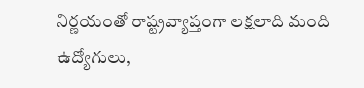నిర్ణయంతో రాష్ట్రవ్యాప్తంగా లక్షలాది మంది ఉద్యోగులు,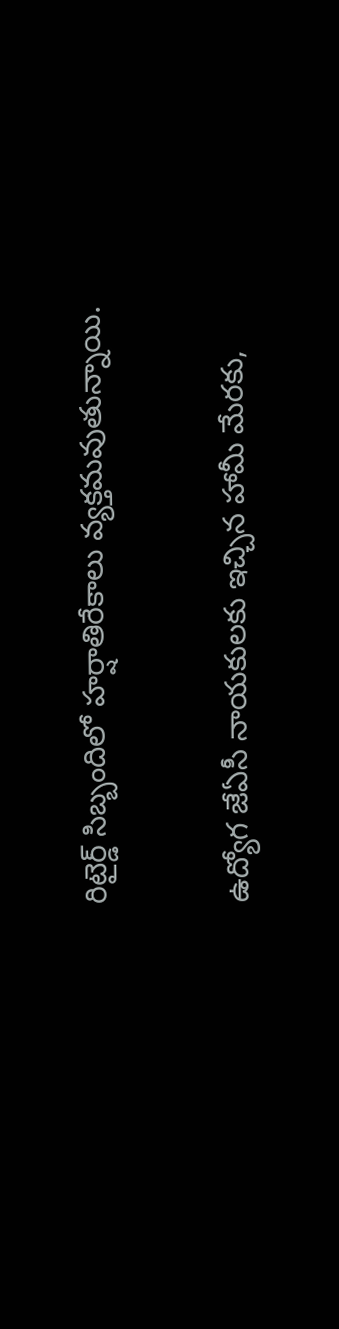రిటైర్డ్ సిబ్బందిలో హర్షాతిరేకాలు వ్యక్తమవుతున్నాయి.

ఉద్యోగ జేఏసీ నాయకులకు ఇచ్చిన హామీ మేరకు,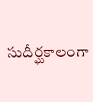సుదీర్ఘకాలంగా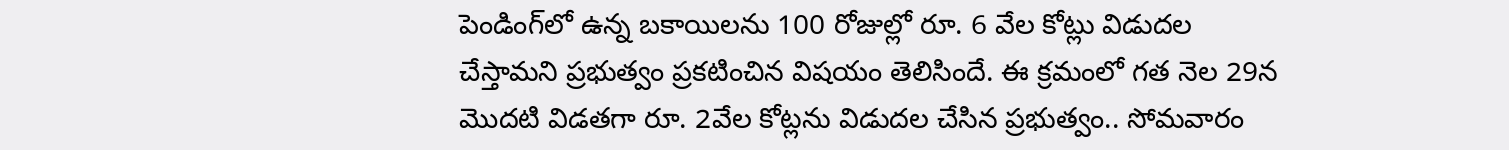పెండింగ్‌లో ఉన్న బకాయిలను 100 రోజుల్లో రూ. 6 వేల కోట్లు విడుదల చేస్తామని ప్రభుత్వం ప్రకటించిన విషయం తెలిసిందే. ఈ క్రమంలో గత నెల 29న మొదటి విడతగా రూ. 2వేల కోట్లను విడుదల చేసిన ప్రభుత్వం.. సోమవారం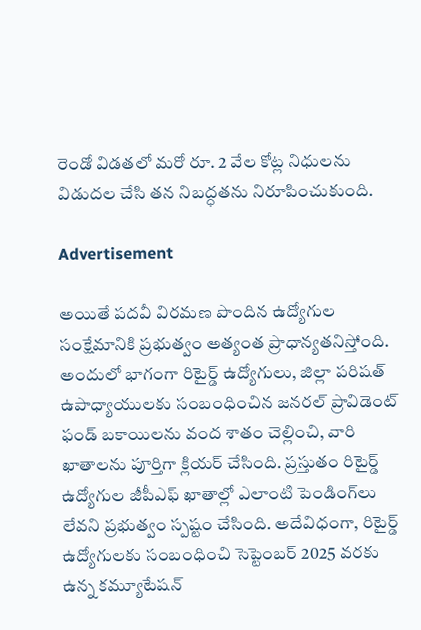రెండో విడతలో మరో రూ. 2 వేల కోట్ల నిధులను విడుదల చేసి తన నిబద్ధతను నిరూపించుకుంది.

Advertisement

అయితే పదవీ విరమణ పొందిన ఉద్యోగుల సంక్షేమానికి ప్రభుత్వం అత్యంత ప్రాధాన్యతనిస్తోంది. అందులో భాగంగా రిటైర్డ్ ఉద్యోగులు, జిల్లా పరిషత్ ఉపాధ్యాయులకు సంబంధించిన జనరల్ ప్రావిడెంట్ ఫండ్ బకాయిలను వంద శాతం చెల్లించి, వారి ఖాతాలను పూర్తిగా క్లియర్ చేసింది. ప్రస్తుతం రిటైర్డ్ ఉద్యోగుల జీపీఎఫ్ ఖాతాల్లో ఎలాంటి పెండింగ్‌లు లేవని ప్రభుత్వం స్పష్టం చేసింది. అదేవిధంగా, రిటైర్డ్ ఉద్యోగులకు సంబంధించి సెప్టెంబర్ 2025 వరకు ఉన్న కమ్యూటేషన్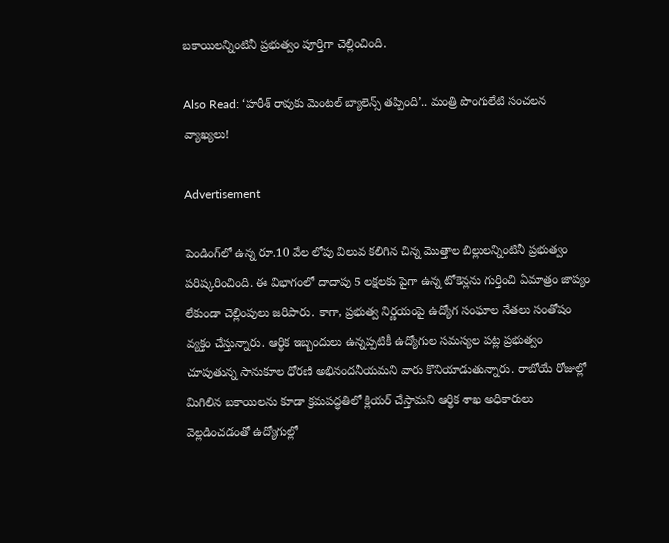బకాయిలన్నింటినీ ప్రభుత్వం పూర్తిగా చెల్లించింది.

Also Read: ‘హరీశ్ రావుకు మెంటల్ బ్యాలెన్స్ తప్పింది’.. మంత్రి పొంగులేటి సంచలన వ్యాఖ్యలు!

Advertisement

పెండింగ్‌లో ఉన్న రూ.10 వేల లోపు విలువ కలిగిన చిన్న మొత్తాల బిల్లులన్నింటినీ ప్రభుత్వం పరిష్కరించింది. ఈ విభాగంలో దాదాపు 5 లక్షలకు పైగా ఉన్న టోకెన్లను గుర్తించి ఏమాత్రం జాప్యం లేకుండా చెల్లింపులు జరిపారు. కాగా, ప్రభుత్వ నిర్ణయంపై ఉద్యోగ సంఘాల నేతలు సంతోషం వ్యక్తం చేస్తున్నారు. ఆర్థిక ఇబ్బందులు ఉన్నప్పటికీ ఉద్యోగుల సమస్యల పట్ల ప్రభుత్వం చూపుతున్న సానుకూల ధోరణి అభినందనీయమని వారు కొనియాడుతున్నారు. రాబోయే రోజుల్లో మిగిలిన బకాయిలను కూడా క్రమపద్ధతిలో క్లియర్ చేస్తామని ఆర్థిక శాఖ అధికారులు వెల్లడించడంతో ఉద్యోగుల్లో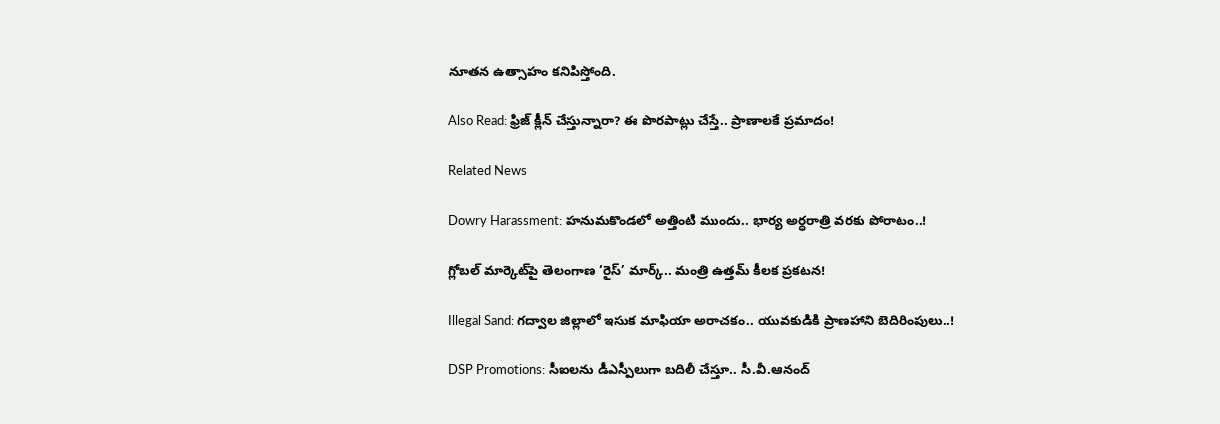నూతన ఉత్సాహం కనిపిస్తోంది.

Also Read: ఫ్రిజ్ క్లీన్ చేస్తున్నారా? ఈ పొరపాట్లు చేస్తే.. ప్రాణాలకే ప్రమాదం!

Related News

Dowry Harassment: హనుమకొండలో అత్తింటి ముందు.. భార్య అర్ధరాత్రి వరకు పోరాటం..!

గ్లోబల్ మార్కెట్‌పై తెలంగాణ ‘రైస్’ మార్క్.. మంత్రి ఉత్తమ్ కీలక ప్రకటన!

Illegal Sand: గద్వాల జిల్లాలో ఇసుక మాఫియా అరాచకం.. యువకుడికి ప్రాణహాని బెదిరింపులు..!

DSP Promotions: సీఐలను డీఎస్పీలుగా బదిలీ చేస్తూ.. సీ.వీ.ఆనంద్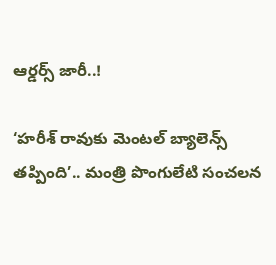ఆర్డర్స్ జారీ..!

‘హరీశ్ రావుకు మెంటల్ బ్యాలెన్స్ తప్పింది’.. మంత్రి పొంగులేటి సంచలన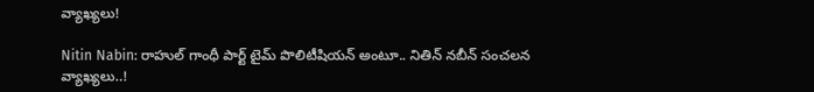వ్యాఖ్యలు!

Nitin Nabin: రాహుల్ గాంధీ పార్ట్ టైమ్ పొలిటీషియన్ అంటూ.. నితిన్ నబీన్ సంచలన వ్యాఖ్యలు..!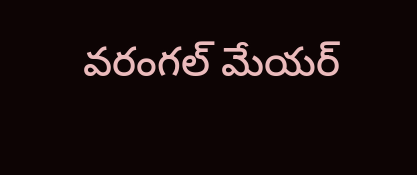వరంగల్ మేయర్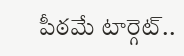పీఠమే టార్గెట్..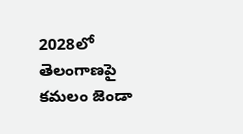2028లో తెలంగాణపై కమలం జెండా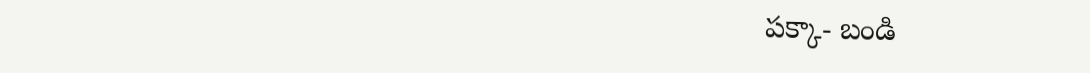పక్కా- బండి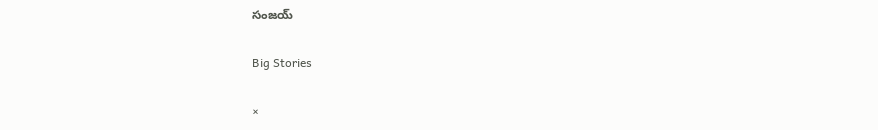సంజయ్

Big Stories

×